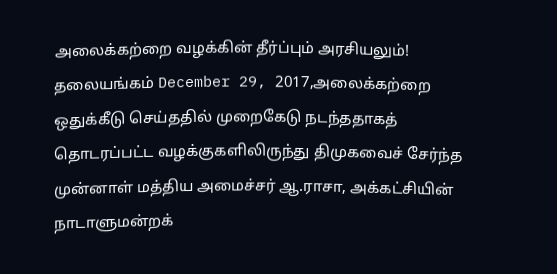அலைக்கற்றை வழக்கின் தீர்ப்பும் அரசியலும்!
தலையங்கம் December 29, 2017,அலைக்கற்றை ஒதுக்கீடு செய்ததில் முறைகேடு நடந்ததாகத் தொடரப்பட்ட வழக்குகளிலிருந்து திமுகவைச் சேர்ந்த முன்னாள் மத்திய அமைச்சர் ஆ.ராசா, அக்கட்சியின் நாடாளுமன்றக்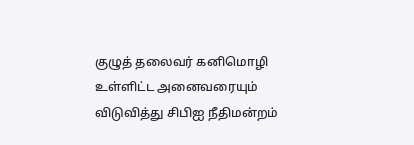குழுத் தலைவர் கனிமொழி உள்ளிட்ட அனைவரையும் விடுவித்து சிபிஐ நீதிமன்றம்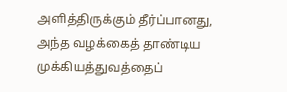அளித்திருக்கும் தீர்ப்பானது, அந்த வழக்கைத் தாண்டிய முக்கியத்துவத்தைப்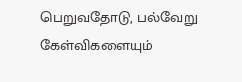பெறுவதோடு, பல்வேறு கேள்விகளையும்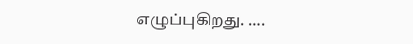எழுப்புகிறது. ….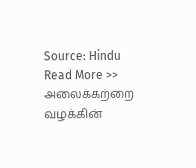Source: Hindu
Read More >> அலைக்கற்றை வழக்கின்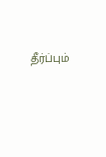தீர்ப்பும்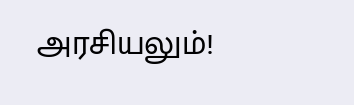அரசியலும்!